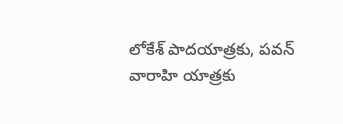లోకేశ్ పాదయాత్రకు, పవన్ వారాహి యాత్రకు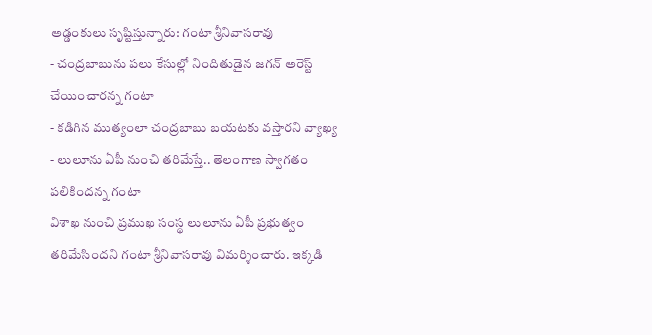అడ్డంకులు సృష్టిస్తున్నారు: గంటా శ్రీనివాసరావు
- చంద్రబాబును పలు కేసుల్లో నిందితుడైన జగన్ అరెస్ట్ చేయించారన్న గంటా
- కడిగిన ముత్యంలా చంద్రబాబు బయటకు వస్తారని వ్యాఖ్య
- లులూను ఏపీ నుంచి తరిమేస్తే.. తెలంగాణ స్వాగతం పలికిందన్న గంటా
విశాఖ నుంచి ప్రముఖ సంస్థ లులూను ఏపీ ప్రభుత్వం తరిమేసిందని గంటా శ్రీనివాసరావు విమర్శించారు. ఇక్కడి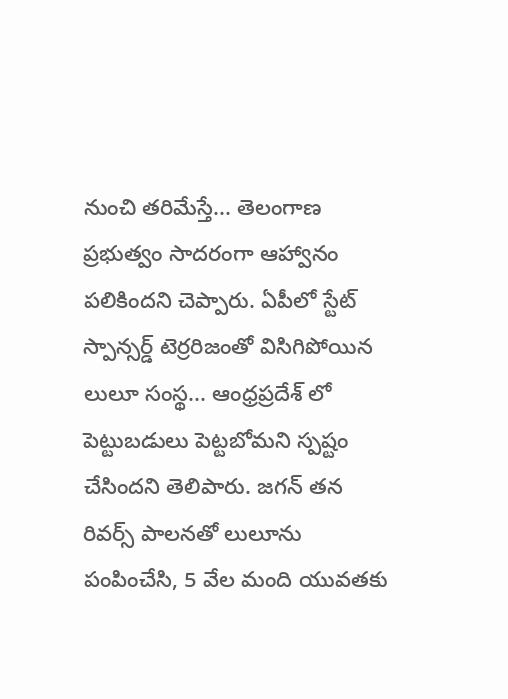నుంచి తరిమేస్తే... తెలంగాణ ప్రభుత్వం సాదరంగా ఆహ్వానం పలికిందని చెప్పారు. ఏపీలో స్టేట్ స్పాన్సర్డ్ టెర్రరిజంతో విసిగిపోయిన లులూ సంస్థ... ఆంధ్రప్రదేశ్ లో పెట్టుబడులు పెట్టబోమని స్పష్టం చేసిందని తెలిపారు. జగన్ తన రివర్స్ పాలనతో లులూను పంపించేసి, 5 వేల మంది యువతకు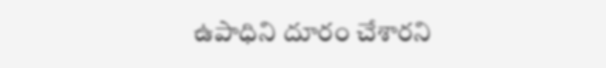ఉపాధిని దూరం చేశారని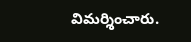విమర్శించారు.